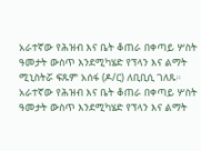አራተኛው የሕዝብ እና ቤት ቆጠራ በቀጣይ ሦስት ዓመታት ውስጥ እንደሚካሄድ የፕላን እና ልማት ሚኒስትሯ ፍጹም አሰፋ (ዶ/ር) ለቢቢሲ ገለጹ።
አራተኛው የሕዝብ እና ቤት ቆጠራ በቀጣይ ሦስት ዓመታት ውስጥ እንደሚካሄድ የፕላን እና ልማት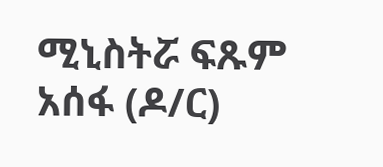ሚኒስትሯ ፍጹም አሰፋ (ዶ/ር)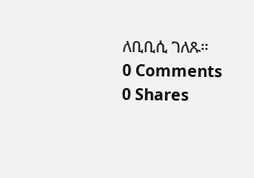ለቢቢሲ ገለጹ።
0 Comments
0 Shares